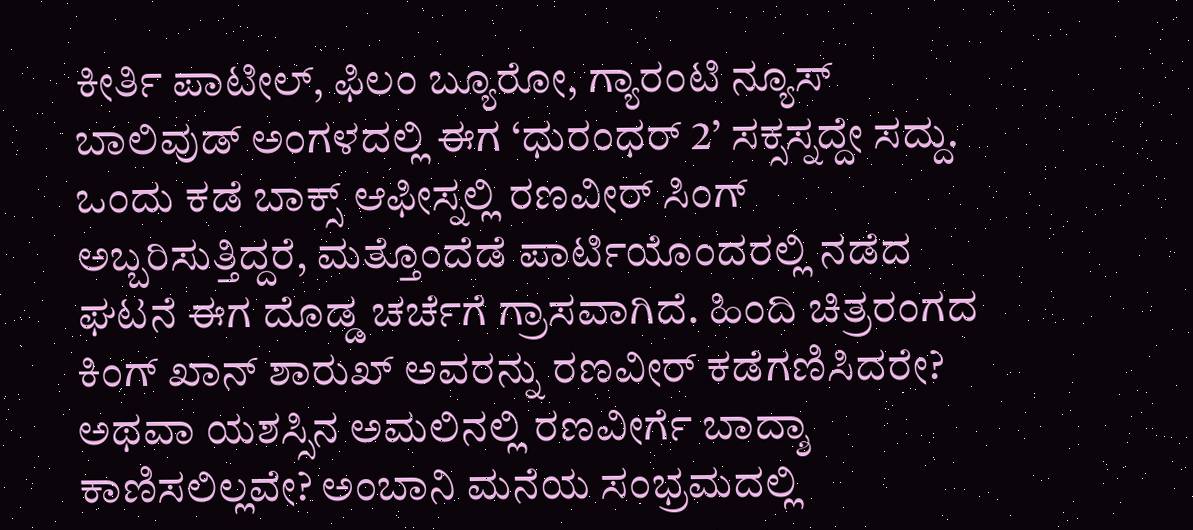ಕೀರ್ತಿ ಪಾಟೀಲ್, ಫಿಲಂ ಬ್ಯೂರೋ, ಗ್ಯಾರಂಟಿ ನ್ಯೂಸ್
ಬಾಲಿವುಡ್ ಅಂಗಳದಲ್ಲಿ ಈಗ ‘ಧುರಂಧರ್ 2’ ಸಕ್ಸಸ್ನದ್ದೇ ಸದ್ದು. ಒಂದು ಕಡೆ ಬಾಕ್ಸ್ ಆಫೀಸ್ನಲ್ಲಿ ರಣವೀರ್ ಸಿಂಗ್ ಅಬ್ಬರಿಸುತ್ತಿದ್ದರೆ, ಮತ್ತೊಂದೆಡೆ ಪಾರ್ಟಿಯೊಂದರಲ್ಲಿ ನಡೆದ ಘಟನೆ ಈಗ ದೊಡ್ಡ ಚರ್ಚೆಗೆ ಗ್ರಾಸವಾಗಿದೆ. ಹಿಂದಿ ಚಿತ್ರರಂಗದ ಕಿಂಗ್ ಖಾನ್ ಶಾರುಖ್ ಅವರನ್ನು ರಣವೀರ್ ಕಡೆಗಣಿಸಿದರೇ? ಅಥವಾ ಯಶಸ್ಸಿನ ಅಮಲಿನಲ್ಲಿ ರಣವೀರ್ಗೆ ಬಾದ್ಶಾ ಕಾಣಿಸಲಿಲ್ಲವೇ? ಅಂಬಾನಿ ಮನೆಯ ಸಂಭ್ರಮದಲ್ಲಿ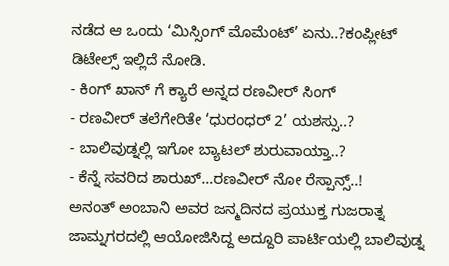ನಡೆದ ಆ ಒಂದು ‘ಮಿಸ್ಸಿಂಗ್ ಮೊಮೆಂಟ್’ ಏನು..?ಕಂಪ್ಲೀಟ್ ಡಿಟೇಲ್ಸ್ ಇಲ್ಲಿದೆ ನೋಡಿ.
- ಕಿಂಗ್ ಖಾನ್ ಗೆ ಕ್ಯಾರೆ ಅನ್ನದ ರಣವೀರ್ ಸಿಂಗ್
- ರಣವೀರ್ ತಲೆಗೇರಿತೇ ‘ಧುರಂಧರ್ 2’ ಯಶಸ್ಸು..?
- ಬಾಲಿವುಡ್ನಲ್ಲಿ ಇಗೋ ಬ್ಯಾಟಲ್ ಶುರುವಾಯ್ತಾ..?
- ಕೆನ್ನೆ ಸವರಿದ ಶಾರುಖ್…ರಣವೀರ್ ನೋ ರೆಸ್ಪಾನ್ಸ್..!
ಅನಂತ್ ಅಂಬಾನಿ ಅವರ ಜನ್ಮದಿನದ ಪ್ರಯುಕ್ತ ಗುಜರಾತ್ನ ಜಾಮ್ನಗರದಲ್ಲಿ ಆಯೋಜಿಸಿದ್ದ ಅದ್ದೂರಿ ಪಾರ್ಟಿಯಲ್ಲಿ ಬಾಲಿವುಡ್ನ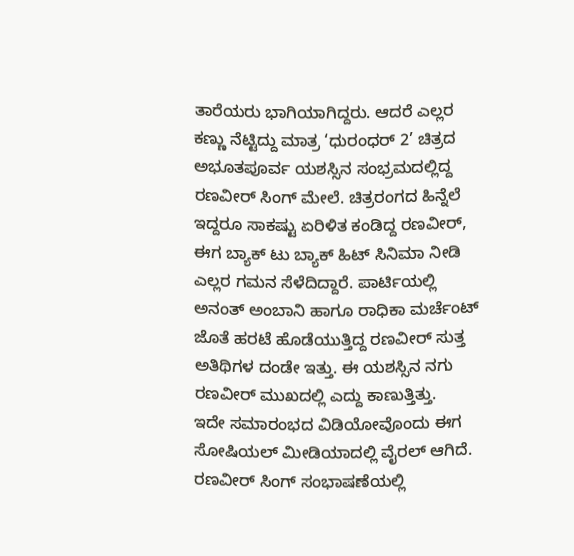ತಾರೆಯರು ಭಾಗಿಯಾಗಿದ್ದರು. ಆದರೆ ಎಲ್ಲರ ಕಣ್ಣು ನೆಟ್ಟಿದ್ದು ಮಾತ್ರ ‘ಧುರಂಧರ್ 2’ ಚಿತ್ರದ ಅಭೂತಪೂರ್ವ ಯಶಸ್ಸಿನ ಸಂಭ್ರಮದಲ್ಲಿದ್ದ ರಣವೀರ್ ಸಿಂಗ್ ಮೇಲೆ. ಚಿತ್ರರಂಗದ ಹಿನ್ನೆಲೆ ಇದ್ದರೂ ಸಾಕಷ್ಟು ಏರಿಳಿತ ಕಂಡಿದ್ದ ರಣವೀರ್, ಈಗ ಬ್ಯಾಕ್ ಟು ಬ್ಯಾಕ್ ಹಿಟ್ ಸಿನಿಮಾ ನೀಡಿ ಎಲ್ಲರ ಗಮನ ಸೆಳೆದಿದ್ದಾರೆ. ಪಾರ್ಟಿಯಲ್ಲಿ ಅನಂತ್ ಅಂಬಾನಿ ಹಾಗೂ ರಾಧಿಕಾ ಮರ್ಚೆಂಟ್ ಜೊತೆ ಹರಟೆ ಹೊಡೆಯುತ್ತಿದ್ದ ರಣವೀರ್ ಸುತ್ತ ಅತಿಥಿಗಳ ದಂಡೇ ಇತ್ತು. ಈ ಯಶಸ್ಸಿನ ನಗು ರಣವೀರ್ ಮುಖದಲ್ಲಿ ಎದ್ದು ಕಾಣುತ್ತಿತ್ತು.
ಇದೇ ಸಮಾರಂಭದ ವಿಡಿಯೋವೊಂದು ಈಗ ಸೋಷಿಯಲ್ ಮೀಡಿಯಾದಲ್ಲಿ ವೈರಲ್ ಆಗಿದೆ. ರಣವೀರ್ ಸಿಂಗ್ ಸಂಭಾಷಣೆಯಲ್ಲಿ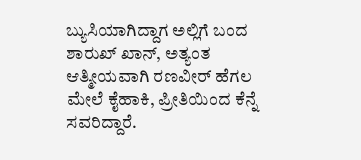ಬ್ಯುಸಿಯಾಗಿದ್ದಾಗ ಅಲ್ಲಿಗೆ ಬಂದ ಶಾರುಖ್ ಖಾನ್, ಅತ್ಯಂತ ಆತ್ಮೀಯವಾಗಿ ರಣವೀರ್ ಹೆಗಲ ಮೇಲೆ ಕೈಹಾಕಿ, ಪ್ರೀತಿಯಿಂದ ಕೆನ್ನೆ ಸವರಿದ್ದಾರೆ.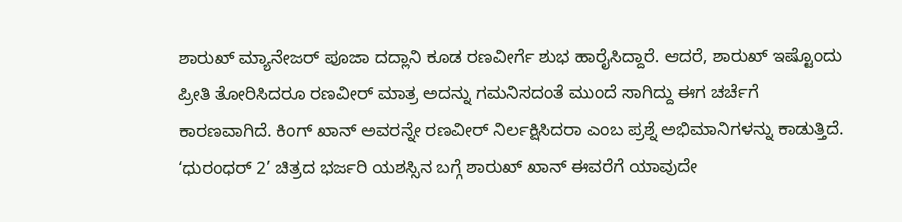ಶಾರುಖ್ ಮ್ಯಾನೇಜರ್ ಪೂಜಾ ದದ್ಲಾನಿ ಕೂಡ ರಣವೀರ್ಗೆ ಶುಭ ಹಾರೈಸಿದ್ದಾರೆ. ಆದರೆ, ಶಾರುಖ್ ಇಷ್ಟೊಂದು ಪ್ರೀತಿ ತೋರಿಸಿದರೂ ರಣವೀರ್ ಮಾತ್ರ ಅದನ್ನು ಗಮನಿಸದಂತೆ ಮುಂದೆ ಸಾಗಿದ್ದು ಈಗ ಚರ್ಚೆಗೆ ಕಾರಣವಾಗಿದೆ. ಕಿಂಗ್ ಖಾನ್ ಅವರನ್ನೇ ರಣವೀರ್ ನಿರ್ಲಕ್ಷಿಸಿದರಾ ಎಂಬ ಪ್ರಶ್ನೆ ಅಭಿಮಾನಿಗಳನ್ನು ಕಾಡುತ್ತಿದೆ.
‘ಧುರಂಧರ್ 2’ ಚಿತ್ರದ ಭರ್ಜರಿ ಯಶಸ್ಸಿನ ಬಗ್ಗೆ ಶಾರುಖ್ ಖಾನ್ ಈವರೆಗೆ ಯಾವುದೇ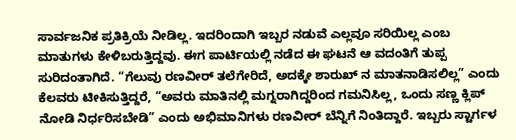ಸಾರ್ವಜನಿಕ ಪ್ರತಿಕ್ರಿಯೆ ನೀಡಿಲ್ಲ. ಇದರಿಂದಾಗಿ ಇಬ್ಬರ ನಡುವೆ ಎಲ್ಲವೂ ಸರಿಯಿಲ್ಲ ಎಂಬ ಮಾತುಗಳು ಕೇಳಿಬರುತ್ತಿದ್ದವು. ಈಗ ಪಾರ್ಟಿಯಲ್ಲಿ ನಡೆದ ಈ ಘಟನೆ ಆ ವದಂತಿಗೆ ತುಪ್ಪ ಸುರಿದಂತಾಗಿದೆ. “ಗೆಲುವು ರಣವೀರ್ ತಲೆಗೇರಿದೆ, ಅದಕ್ಕೇ ಶಾರುಖ್ ನ ಮಾತನಾಡಿಸಲಿಲ್ಲ” ಎಂದು ಕೆಲವರು ಟೀಕಿಸುತ್ತಿದ್ದರೆ, “ಅವರು ಮಾತಿನಲ್ಲಿ ಮಗ್ನರಾಗಿದ್ದರಿಂದ ಗಮನಿಸಿಲ್ಲ, ಒಂದು ಸಣ್ಣ ಕ್ಲಿಪ್ ನೋಡಿ ನಿರ್ಧರಿಸಬೇಡಿ” ಎಂದು ಅಭಿಮಾನಿಗಳು ರಣವೀರ್ ಬೆನ್ನಿಗೆ ನಿಂತಿದ್ದಾರೆ. ಇಬ್ಬರು ಸ್ಟಾರ್ಗಳ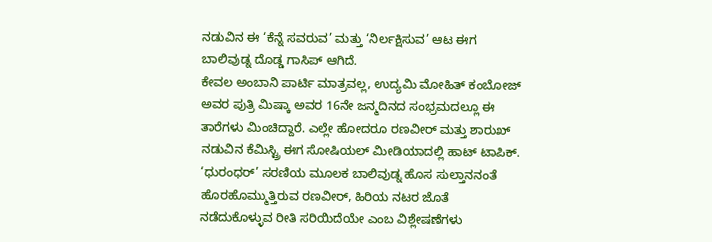ನಡುವಿನ ಈ ‘ಕೆನ್ನೆ ಸವರುವ’ ಮತ್ತು ‘ನಿರ್ಲಕ್ಷಿಸುವ’ ಆಟ ಈಗ ಬಾಲಿವುಡ್ನ ದೊಡ್ಡ ಗಾಸಿಪ್ ಆಗಿದೆ.
ಕೇವಲ ಅಂಬಾನಿ ಪಾರ್ಟಿ ಮಾತ್ರವಲ್ಲ, ಉದ್ಯಮಿ ಮೋಹಿತ್ ಕಂಬೋಜ್ ಅವರ ಪುತ್ರಿ ಮಿಷ್ಕಾ ಅವರ 16ನೇ ಜನ್ಮದಿನದ ಸಂಭ್ರಮದಲ್ಲೂ ಈ ತಾರೆಗಳು ಮಿಂಚಿದ್ದಾರೆ. ಎಲ್ಲೇ ಹೋದರೂ ರಣವೀರ್ ಮತ್ತು ಶಾರುಖ್ ನಡುವಿನ ಕೆಮಿಸ್ಟ್ರಿ ಈಗ ಸೋಷಿಯಲ್ ಮೀಡಿಯಾದಲ್ಲಿ ಹಾಟ್ ಟಾಪಿಕ್. ‘ಧುರಂಧರ್’ ಸರಣಿಯ ಮೂಲಕ ಬಾಲಿವುಡ್ನ ಹೊಸ ಸುಲ್ತಾನನಂತೆ ಹೊರಹೊಮ್ಮುತ್ತಿರುವ ರಣವೀರ್, ಹಿರಿಯ ನಟರ ಜೊತೆ ನಡೆದುಕೊಳ್ಳುವ ರೀತಿ ಸರಿಯಿದೆಯೇ ಎಂಬ ವಿಶ್ಲೇಷಣೆಗಳು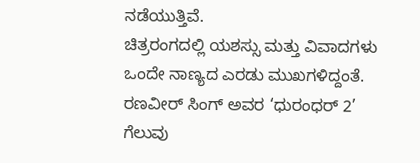ನಡೆಯುತ್ತಿವೆ.
ಚಿತ್ರರಂಗದಲ್ಲಿ ಯಶಸ್ಸು ಮತ್ತು ವಿವಾದಗಳು ಒಂದೇ ನಾಣ್ಯದ ಎರಡು ಮುಖಗಳಿದ್ದಂತೆ. ರಣವೀರ್ ಸಿಂಗ್ ಅವರ ‘ಧುರಂಧರ್ 2’ ಗೆಲುವು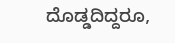ದೊಡ್ಡದಿದ್ದರೂ,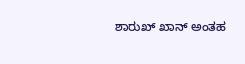ಶಾರುಖ್ ಖಾನ್ ಅಂತಹ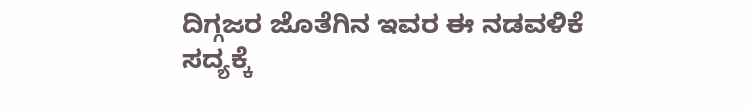ದಿಗ್ಗಜರ ಜೊತೆಗಿನ ಇವರ ಈ ನಡವಳಿಕೆ ಸದ್ಯಕ್ಕೆ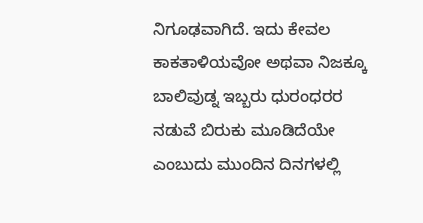ನಿಗೂಢವಾಗಿದೆ. ಇದು ಕೇವಲ ಕಾಕತಾಳಿಯವೋ ಅಥವಾ ನಿಜಕ್ಕೂ ಬಾಲಿವುಡ್ನ ಇಬ್ಬರು ಧುರಂಧರರ ನಡುವೆ ಬಿರುಕು ಮೂಡಿದೆಯೇ ಎಂಬುದು ಮುಂದಿನ ದಿನಗಳಲ್ಲಿ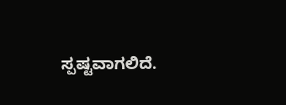ಸ್ಪಷ್ಟವಾಗಲಿದೆ.